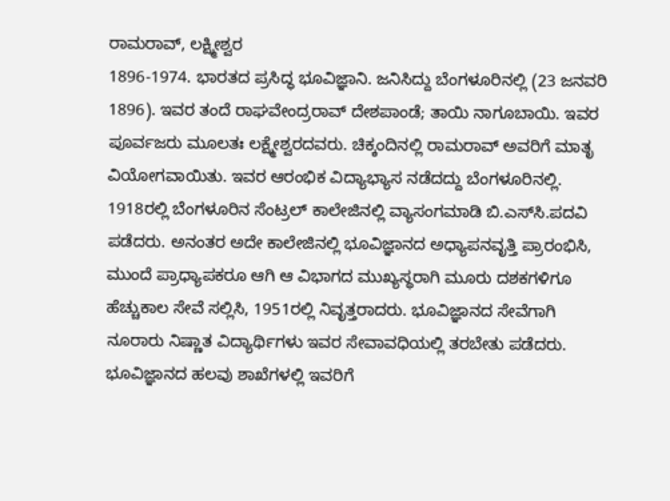ರಾಮರಾವ್, ಲಕ್ಷ್ಮೀಶ್ವರ
1896-1974. ಭಾರತದ ಪ್ರಸಿದ್ಧ ಭೂವಿಜ್ಞಾನಿ. ಜನಿಸಿದ್ದು ಬೆಂಗಳೂರಿನಲ್ಲಿ (23 ಜನವರಿ 1896). ಇವರ ತಂದೆ ರಾಘವೇಂದ್ರರಾವ್ ದೇಶಪಾಂಡೆ; ತಾಯಿ ನಾಗೂಬಾಯಿ. ಇವರ ಪೂರ್ವಜರು ಮೂಲತಃ ಲಕ್ಷ್ಮೇಶ್ವರದವರು. ಚಿಕ್ಕಂದಿನಲ್ಲಿ ರಾಮರಾವ್ ಅವರಿಗೆ ಮಾತೃ ವಿಯೋಗವಾಯಿತು. ಇವರ ಆರಂಭಿಕ ವಿದ್ಯಾಭ್ಯಾಸ ನಡೆದದ್ದು ಬೆಂಗಳೂರಿನಲ್ಲಿ. 1918ರಲ್ಲಿ ಬೆಂಗಳೂರಿನ ಸೆಂಟ್ರಲ್ ಕಾಲೇಜಿನಲ್ಲಿ ವ್ಯಾಸಂಗಮಾಡಿ ಬಿ.ಎಸ್‍ಸಿ.ಪದವಿ ಪಡೆದರು. ಅನಂತರ ಅದೇ ಕಾಲೇಜಿನಲ್ಲಿ ಭೂವಿಜ್ಞಾನದ ಅಧ್ಯಾಪನವೃತ್ತಿ ಪ್ರಾರಂಭಿಸಿ, ಮುಂದೆ ಪ್ರಾಧ್ಯಾಪಕರೂ ಆಗಿ ಆ ವಿಭಾಗದ ಮುಖ್ಯಸ್ಥರಾಗಿ ಮೂರು ದಶಕಗಳಿಗೂ ಹೆಚ್ಚುಕಾಲ ಸೇವೆ ಸಲ್ಲಿಸಿ, 1951ರಲ್ಲಿ ನಿವೃತ್ತರಾದರು. ಭೂವಿಜ್ಞಾನದ ಸೇವೆಗಾಗಿ ನೂರಾರು ನಿಷ್ಣಾತ ವಿದ್ಯಾರ್ಥಿಗಳು ಇವರ ಸೇವಾವಧಿಯಲ್ಲಿ ತರಬೇತು ಪಡೆದರು. ಭೂವಿಜ್ಞಾನದ ಹಲವು ಶಾಖೆಗಳಲ್ಲಿ ಇವರಿಗೆ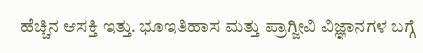ಹೆಚ್ಚಿನ ಆಸಕ್ತಿ ಇತ್ತು. ಭೂಇತಿಹಾಸ ಮತ್ತು ಪ್ರಾಗ್ಜೀವಿ ವಿಜ್ಞಾನಗಳ ಬಗ್ಗೆ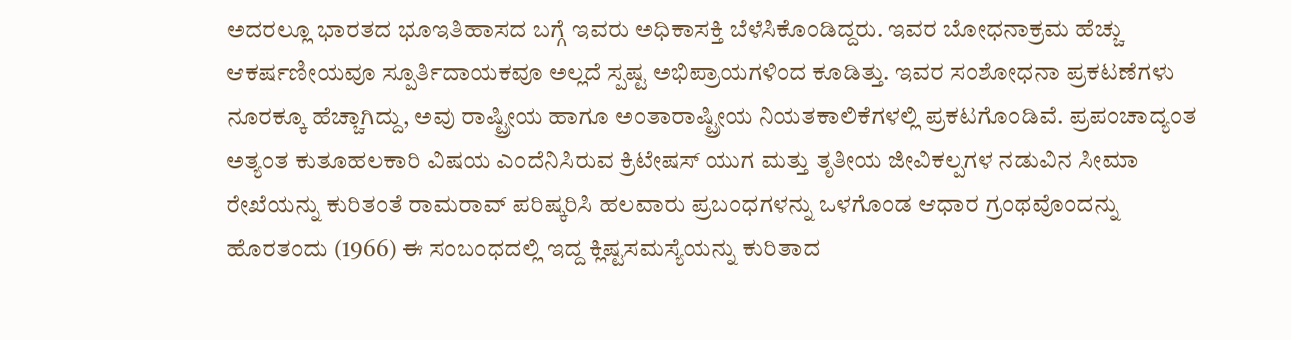ಅದರಲ್ಲೂ ಭಾರತದ ಭೂಇತಿಹಾಸದ ಬಗ್ಗೆ ಇವರು ಅಧಿಕಾಸಕ್ತಿ ಬೆಳೆಸಿಕೊಂಡಿದ್ದರು. ಇವರ ಬೋಧನಾಕ್ರಮ ಹೆಚ್ಚು ಆಕರ್ಷಣೀಯವೂ ಸ್ಪೂರ್ತಿದಾಯಕವೂ ಅಲ್ಲದೆ ಸ್ಪಷ್ಟ ಅಭಿಪ್ರಾಯಗಳಿಂದ ಕೂಡಿತ್ತು. ಇವರ ಸಂಶೋಧನಾ ಪ್ರಕಟಣೆಗಳು ನೂರಕ್ಕೂ ಹೆಚ್ಚಾಗಿದ್ದು, ಅವು ರಾಷ್ಟ್ರೀಯ ಹಾಗೂ ಅಂತಾರಾಷ್ಟ್ರೀಯ ನಿಯತಕಾಲಿಕೆಗಳಲ್ಲಿ ಪ್ರಕಟಗೊಂಡಿವೆ. ಪ್ರಪಂಚಾದ್ಯಂತ ಅತ್ಯಂತ ಕುತೂಹಲಕಾರಿ ವಿಷಯ ಎಂದೆನಿಸಿರುವ ಕ್ರಿಟೇಷಸ್ ಯುಗ ಮತ್ತು ತೃತೀಯ ಜೀವಿಕಲ್ಪಗಳ ನಡುವಿನ ಸೀಮಾ ರೇಖೆಯನ್ನು ಕುರಿತಂತೆ ರಾಮರಾವ್ ಪರಿಷ್ಕರಿಸಿ ಹಲವಾರು ಪ್ರಬಂಧಗಳನ್ನು ಒಳಗೊಂಡ ಆಧಾರ ಗ್ರಂಥವೊಂದನ್ನು ಹೊರತಂದು (1966) ಈ ಸಂಬಂಧದಲ್ಲಿ ಇದ್ದ ಕ್ಲಿಷ್ಟಸಮಸ್ಯೆಯನ್ನು ಕುರಿತಾದ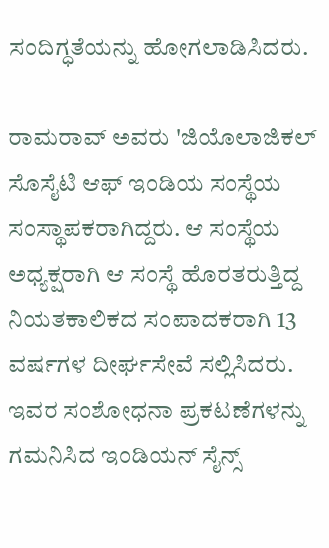ಸಂದಿಗ್ಧತೆಯನ್ನು ಹೋಗಲಾಡಿಸಿದರು.

ರಾಮರಾವ್ ಅವರು 'ಜಿಯೊಲಾಜಿಕಲ್ ಸೊಸೈಟಿ ಆಫ್ ಇಂಡಿಯ ಸಂಸ್ಥೆಯ ಸಂಸ್ಥಾಪಕರಾಗಿದ್ದರು. ಆ ಸಂಸ್ಥೆಯ ಅಧ್ಯಕ್ಷರಾಗಿ ಆ ಸಂಸ್ಥೆ ಹೊರತರುತ್ತಿದ್ದ ನಿಯತಕಾಲಿಕದ ಸಂಪಾದಕರಾಗಿ 13 ವರ್ಷಗಳ ದೀರ್ಘಸೇವೆ ಸಲ್ಲಿಸಿದರು. ಇವರ ಸಂಶೋಧನಾ ಪ್ರಕಟಣೆಗಳನ್ನು ಗಮನಿಸಿದ ಇಂಡಿಯನ್ ಸೈನ್ಸ್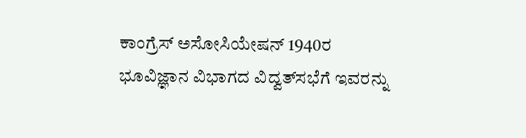ಕಾಂಗ್ರೆಸ್ ಅಸೋಸಿಯೇಷನ್ 1940ರ ಭೂವಿಜ್ಞಾನ ವಿಭಾಗದ ವಿದ್ವತ್‍ಸಭೆಗೆ ಇವರನ್ನು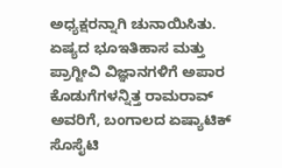ಅಧ್ಯಕ್ಷರನ್ನಾಗಿ ಚುನಾಯಿಸಿತು. ಏಷ್ಯದ ಭೂಇತಿಹಾಸ ಮತ್ತು ಪ್ರಾಗ್ಜೀವಿ ವಿಜ್ಞಾನಗಳಿಗೆ ಅಪಾರ ಕೊಡುಗೆಗಳನ್ನಿತ್ತ ರಾಮರಾವ್ ಅವರಿಗೆ, ಬಂಗಾಲದ ಏಷ್ಯಾಟಿಕ್ ಸೊಸೈಟಿ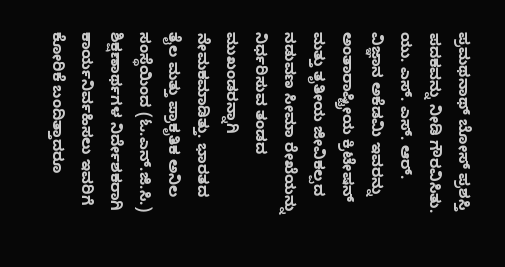ಪ್ರಮಥನಾಥ್ ಬೋಸ್ ಪ್ರಶಸ್ತಿ ಪದಕವನ್ನು ನೀಡಿ ಗೌರವಿಸಿತು. ಯು. ಎಸ್. ಎಸ್. ಆರ್. ವಿಜ್ಞಾನ ಅಕೆಡಮಿ ಇವರನ್ನು ಅಂತಾರಾಷ್ಟ್ರೀಯ ಕ್ರಿಟೇಷನ್ ಮತ್ತು ತೃತೀಯ ಜೀವಿಕಲ್ಪದ ನಡುವಣ ಸೀಮಾ ರೇಖೆಯನ್ನು ನಿರ್ಧರಿಸುವ ತಂಡದ ಮುಖಂಡರನ್ನಾಗಿ ನೇಮಕಮಾಡಿತ್ತು. ಭಾರತದ ತೈಲ ಮತ್ತು ಪ್ರಾಕೃತಿಕ ಅನಿಲ ಸಂಸ್ಥೆಯಿಂದ (ಓ.ಎನ್.ಜಿ.ಸಿ.) ಶಿಕ್ಷಣಾರ್ಥಗಳ ನಿರ್ದೇಶಕರಾಗಿ ಕಾರ್ಯನಿರ್ವಹಿಸಲು ಇವರಿಗೆ ಕೋರಿಕೆ ಬಂದಿತ್ತಾದರೂ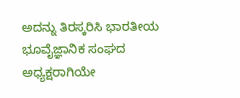ಅದನ್ನು ತಿರಸ್ಕರಿಸಿ ಭಾರತೀಯ ಭೂವೈಜ್ಞಾನಿಕ ಸಂಘದ ಅಧ್ಯಕ್ಷರಾಗಿಯೇ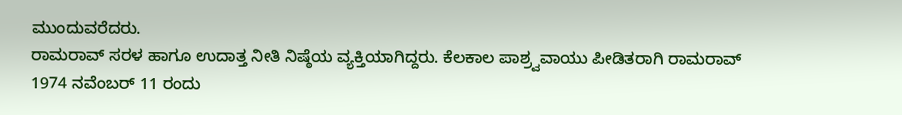ಮುಂದುವರೆದರು.
ರಾಮರಾವ್ ಸರಳ ಹಾಗೂ ಉದಾತ್ತ ನೀತಿ ನಿಷ್ಠೆಯ ವ್ಯಕ್ತಿಯಾಗಿದ್ದರು. ಕೆಲಕಾಲ ಪಾಶ್ರ್ವವಾಯು ಪೀಡಿತರಾಗಿ ರಾಮರಾವ್ 1974 ನವೆಂಬರ್ 11 ರಂದು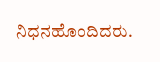ನಿಧನಹೊಂದಿದರು.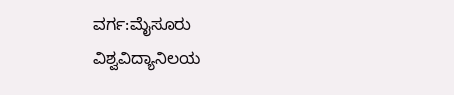ವರ್ಗ:ಮೈಸೂರು ವಿಶ್ವವಿದ್ಯಾನಿಲಯ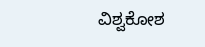ವಿಶ್ವಕೋಶ